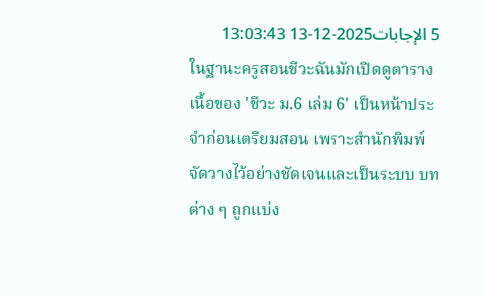5 الإجابات2025-12-13 13:03:43
ในฐานะครูสอนชีวะฉันมักเปิดดูตารางเนื้อของ 'ชีวะ ม.6 เล่ม 6' เป็นหน้าประจำก่อนเตรียมสอน เพราะสำนักพิมพ์จัดวางไว้อย่างชัดเจนและเป็นระบบ บทต่าง ๆ ถูกแบ่ง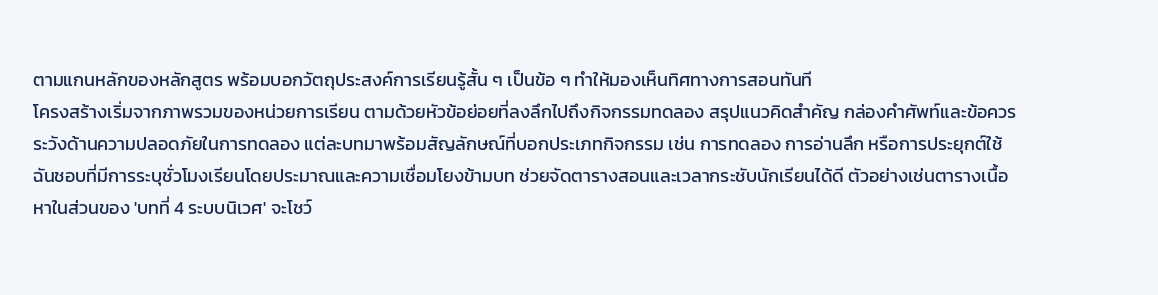ตามแกนหลักของหลักสูตร พร้อมบอกวัตถุประสงค์การเรียนรู้สั้น ๆ เป็นข้อ ๆ ทำให้มองเห็นทิศทางการสอนทันที
โครงสร้างเริ่มจากภาพรวมของหน่วยการเรียน ตามด้วยหัวข้อย่อยที่ลงลึกไปถึงกิจกรรมทดลอง สรุปแนวคิดสำคัญ กล่องคำศัพท์และข้อควรระวังด้านความปลอดภัยในการทดลอง แต่ละบทมาพร้อมสัญลักษณ์ที่บอกประเภทกิจกรรม เช่น การทดลอง การอ่านลึก หรือการประยุกต์ใช้ ฉันชอบที่มีการระบุชั่วโมงเรียนโดยประมาณและความเชื่อมโยงข้ามบท ช่วยจัดตารางสอนและเวลากระชับนักเรียนได้ดี ตัวอย่างเช่นตารางเนื้อหาในส่วนของ 'บทที่ 4 ระบบนิเวศ' จะโชว์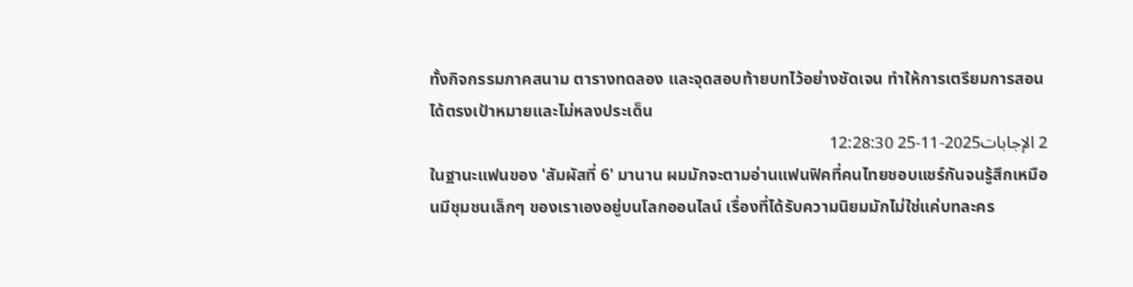ทั้งกิจกรรมภาคสนาม ตารางทดลอง และจุดสอบท้ายบทไว้อย่างชัดเจน ทำให้การเตรียมการสอนได้ตรงเป้าหมายและไม่หลงประเด็น
2 الإجابات2025-11-25 12:28:30
ในฐานะแฟนของ 'สัมผัสที่ 6' มานาน ผมมักจะตามอ่านแฟนฟิคที่คนไทยชอบแชร์กันจนรู้สึกเหมือนมีชุมชนเล็กๆ ของเราเองอยู่บนโลกออนไลน์ เรื่องที่ได้รับความนิยมมักไม่ใช่แค่บทละคร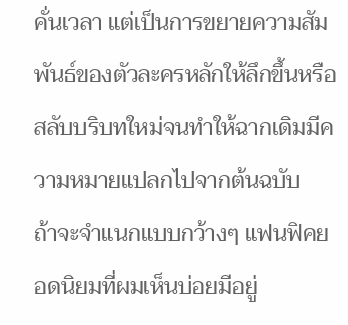คั่นเวลา แต่เป็นการขยายความสัมพันธ์ของตัวละครหลักให้ลึกขึ้นหรือสลับบริบทใหม่จนทำให้ฉากเดิมมีความหมายแปลกไปจากต้นฉบับ
ถ้าจะจำแนกแบบกว้างๆ แฟนฟิคยอดนิยมที่ผมเห็นบ่อยมีอยู่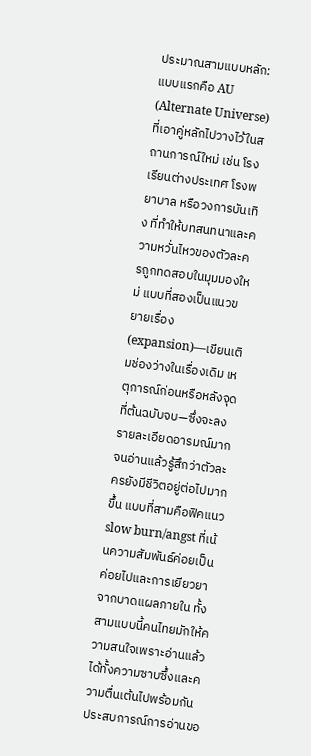ประมาณสามแบบหลัก: แบบแรกคือ AU (Alternate Universe) ที่เอาคู่หลักไปวางไว้ในสถานการณ์ใหม่ เช่น โรงเรียนต่างประเทศ โรงพยาบาล หรือวงการบันเทิง ที่ทำให้บทสนทนาและความหวั่นไหวของตัวละครถูกทดสอบในมุมมองใหม่ แบบที่สองเป็นแนวขยายเรื่อง (expansion)—เขียนเติมช่องว่างในเรื่องเดิม เหตุการณ์ก่อนหรือหลังจุดที่ต้นฉบับจบ—ซึ่งจะลงรายละเอียดอารมณ์มากจนอ่านแล้วรู้สึกว่าตัวละครยังมีชีวิตอยู่ต่อไปมากขึ้น แบบที่สามคือฟิคแนว slow burn/angst ที่เน้นความสัมพันธ์ค่อยเป็นค่อยไปและการเยียวยาจากบาดแผลภายใน ทั้งสามแบบนี้คนไทยมักให้ความสนใจเพราะอ่านแล้วได้ทั้งความซาบซึ้งและความตื่นเต้นไปพร้อมกัน
ประสบการณ์การอ่านขอ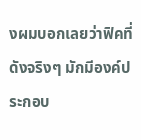งผมบอกเลยว่าฟิคที่ดังจริงๆ มักมีองค์ประกอบ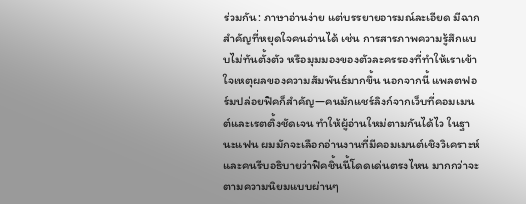ร่วมกัน: ภาษาอ่านง่าย แต่บรรยายอารมณ์ละเอียด มีฉากสำคัญที่หยุดใจคนอ่านได้ เช่น การสารภาพความรู้สึกแบบไม่ทันตั้งตัว หรือมุมมองของตัวละครรองที่ทำให้เราเข้าใจเหตุผลของความสัมพันธ์มากขึ้น นอกจากนี้ แพลตฟอร์มปล่อยฟิคก็สำคัญ—คนมักแชร์ลิงก์จากเว็บที่คอมเมนต์และเรตติ้งชัดเจน ทำให้ผู้อ่านใหม่ตามกันได้ไว ในฐานะแฟน ผมมักจะเลือกอ่านงานที่มีคอมเมนต์เชิงวิเคราะห์และคนรีบอธิบายว่าฟิคชิ้นนี้โดดเด่นตรงไหน มากกว่าจะตามความนิยมแบบผ่านๆ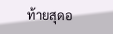ท้ายสุดอ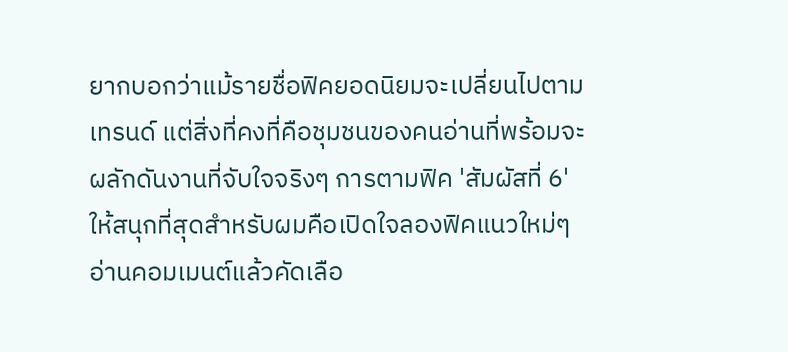ยากบอกว่าแม้รายชื่อฟิคยอดนิยมจะเปลี่ยนไปตามเทรนด์ แต่สิ่งที่คงที่คือชุมชนของคนอ่านที่พร้อมจะผลักดันงานที่จับใจจริงๆ การตามฟิค 'สัมผัสที่ 6' ให้สนุกที่สุดสำหรับผมคือเปิดใจลองฟิคแนวใหม่ๆ อ่านคอมเมนต์แล้วคัดเลือ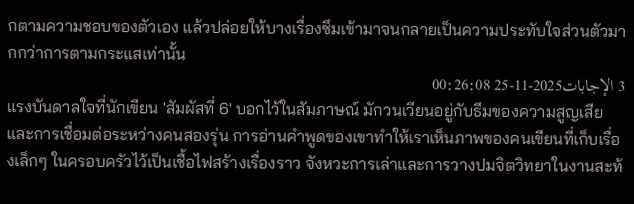กตามความชอบของตัวเอง แล้วปล่อยให้บางเรื่องซึมเข้ามาจนกลายเป็นความประทับใจส่วนตัวมากกว่าการตามกระแสเท่านั้น
3 الإجابات2025-11-25 00:26:08
แรงบันดาลใจที่นักเขียน 'สัมผัสที่ 6' บอกไว้ในสัมภาษณ์ มักวนเวียนอยู่กับธีมของความสูญเสียและการเชื่อมต่อระหว่างคนสองรุ่น การอ่านคำพูดของเขาทำให้เราเห็นภาพของคนเขียนที่เก็บเรื่องเล็กๆ ในครอบครัวไว้เป็นเชื้อไฟสร้างเรื่องราว จังหวะการเล่าและการวางปมจิตวิทยาในงานสะท้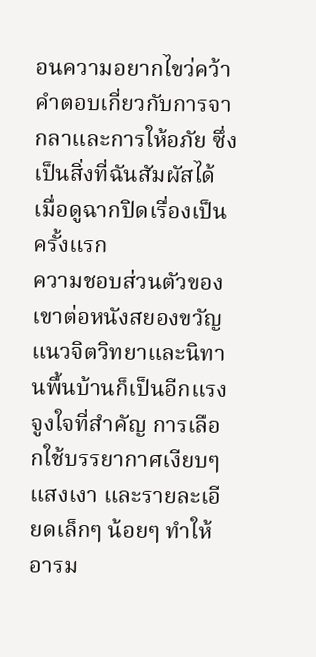อนความอยากไขว่คว้าคำตอบเกี่ยวกับการจากลาและการให้อภัย ซึ่งเป็นสิ่งที่ฉันสัมผัสได้เมื่อดูฉากปิดเรื่องเป็นครั้งแรก
ความชอบส่วนตัวของเขาต่อหนังสยองขวัญแนวจิตวิทยาและนิทานพื้นบ้านก็เป็นอีกแรงจูงใจที่สำคัญ การเลือกใช้บรรยากาศเงียบๆ แสงเงา และรายละเอียดเล็กๆ น้อยๆ ทำให้อารม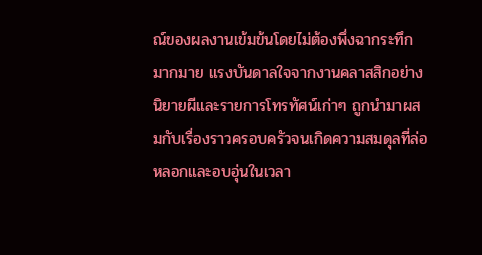ณ์ของผลงานเข้มข้นโดยไม่ต้องพึ่งฉากระทึกมากมาย แรงบันดาลใจจากงานคลาสสิกอย่างนิยายผีและรายการโทรทัศน์เก่าๆ ถูกนำมาผสมกับเรื่องราวครอบครัวจนเกิดความสมดุลที่ล่อหลอกและอบอุ่นในเวลา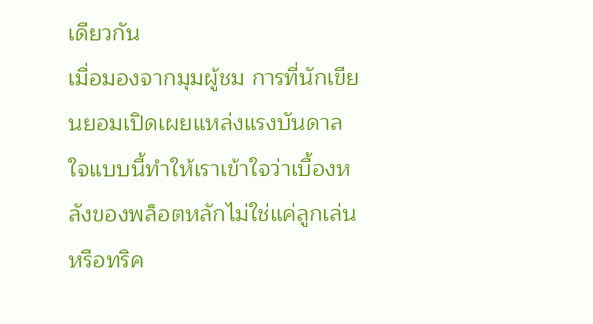เดียวกัน
เมื่อมองจากมุมผู้ชม การที่นักเขียนยอมเปิดเผยแหล่งแรงบันดาลใจแบบนี้ทำให้เราเข้าใจว่าเบื้องหลังของพล็อตหลักไม่ใช่แค่ลูกเล่นหรือทริค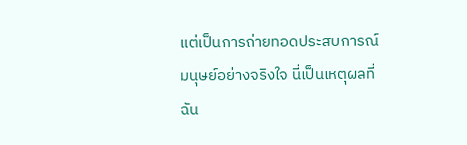แต่เป็นการถ่ายทอดประสบการณ์มนุษย์อย่างจริงใจ นี่เป็นเหตุผลที่ฉัน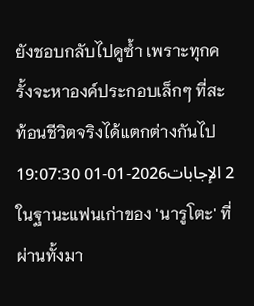ยังชอบกลับไปดูซ้ำ เพราะทุกครั้งจะหาองค์ประกอบเล็กๆ ที่สะท้อนชีวิตจริงได้แตกต่างกันไป
2 الإجابات2026-01-01 19:07:30
ในฐานะแฟนเก่าของ 'นารูโตะ' ที่ผ่านทั้งมา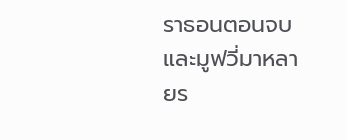ราธอนตอนจบและมูฟวี่มาหลายร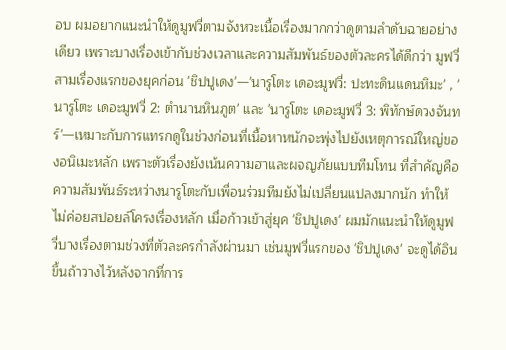อบ ผมอยากแนะนำให้ดูมูฟวี่ตามจังหวะเนื้อเรื่องมากกว่าดูตามลำดับฉายอย่างเดียว เพราะบางเรื่องเข้ากับช่วงเวลาและความสัมพันธ์ของตัวละครได้ดีกว่า มูฟวี่สามเรื่องแรกของยุคก่อน 'ชิปปูเดง'—'นารูโตะ เดอะมูฟวี่: ปะทะดินแดนหิมะ' , 'นารูโตะ เดอะมูฟวี่ 2: ตำนานหินภูต' และ 'นารูโตะ เดอะมูฟวี่ 3: พิทักษ์ดวงจันทร์'—เหมาะกับการแทรกดูในช่วงก่อนที่เนื้อหาหนักจะพุ่งไปยังเหตุการณ์ใหญ่ของอนิเมะหลัก เพราะตัวเรื่องยังเน้นความฮาและผจญภัยแบบทีมโทน ที่สำคัญคือความสัมพันธ์ระหว่างนารูโตะกับเพื่อนร่วมทีมยังไม่เปลี่ยนแปลงมากนัก ทำให้ไม่ค่อยสปอยล์โครงเรื่องหลัก เมื่อก้าวเข้าสู่ยุค 'ชิปปูเดง' ผมมักแนะนำให้ดูมูฟวี่บางเรื่องตามช่วงที่ตัวละครกำลังผ่านมา เช่นมูฟวี่แรกของ 'ชิปปูเดง' จะดูได้อินขึ้นถ้าวางไว้หลังจากที่การ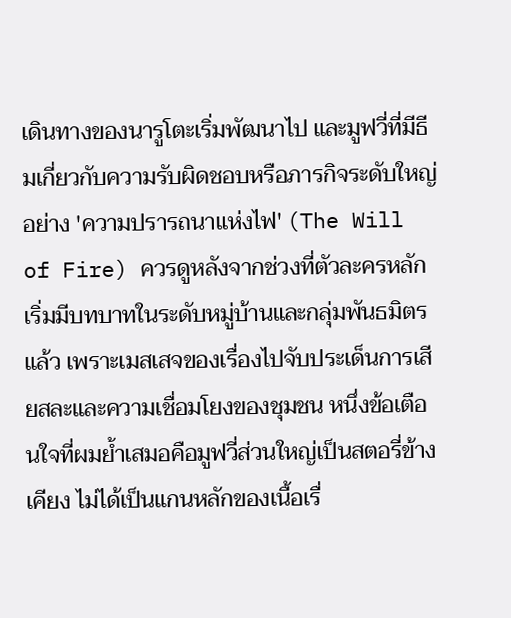เดินทางของนารูโตะเริ่มพัฒนาไป และมูฟวี่ที่มีธีมเกี่ยวกับความรับผิดชอบหรือภารกิจระดับใหญ่ อย่าง 'ความปรารถนาแห่งไฟ' (The Will of Fire) ควรดูหลังจากช่วงที่ตัวละครหลักเริ่มมีบทบาทในระดับหมู่บ้านและกลุ่มพันธมิตรแล้ว เพราะเมสเสจของเรื่องไปจับประเด็นการเสียสละและความเชื่อมโยงของชุมชน หนึ่งข้อเตือนใจที่ผมย้ำเสมอคือมูฟวี่ส่วนใหญ่เป็นสตอรี่ข้างเคียง ไม่ได้เป็นแกนหลักของเนื้อเรื่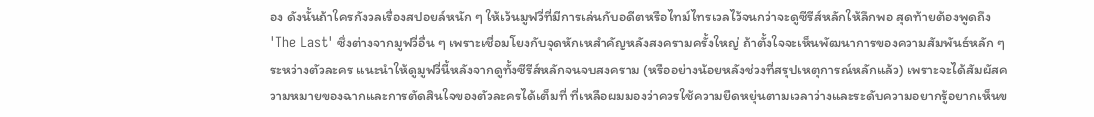อง ดังนั้นถ้าใครกังวลเรื่องสปอยล์หนัก ๆ ให้เว้นมูฟวี่ที่มีการเล่นกับอดีตหรือไทม์ไทรเวลไว้จนกว่าจะดูซีรีส์หลักให้ลึกพอ สุดท้ายต้องพูดถึง 'The Last' ซึ่งต่างจากมูฟวี่อื่น ๆ เพราะเชื่อมโยงกับจุดหักเหสำคัญหลังสงครามครั้งใหญ่ ถ้าตั้งใจจะเห็นพัฒนาการของความสัมพันธ์หลัก ๆ ระหว่างตัวละคร แนะนำให้ดูมูฟวี่นี้หลังจากดูทั้งซีรีส์หลักจนจบสงคราม (หรืออย่างน้อยหลังช่วงที่สรุปเหตุการณ์หลักแล้ว) เพราะจะได้สัมผัสความหมายของฉากและการตัดสินใจของตัวละครได้เต็มที่ ที่เหลือผมมองว่าควรใช้ความยืดหยุ่นตามเวลาว่างและระดับความอยากรู้อยากเห็นข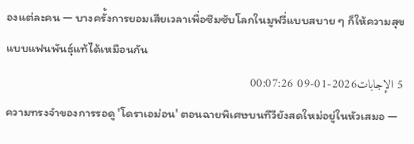องแต่ละคน — บางครั้งการยอมเสียเวลาเพื่อซึมซับโลกในมูฟวี่แบบสบาย ๆ ก็ให้ความสุขแบบแฟนพันธุ์แท้ได้เหมือนกัน
5 الإجابات2026-01-09 00:07:26
ความทรงจำของการรอดู 'โดราเอม่อน' ตอนฉายพิเศษบนทีวียังสดใหม่อยู่ในหัวเสมอ —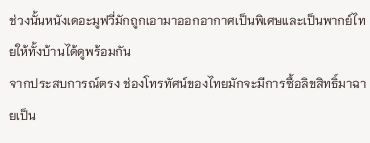ช่วงนั้นหนังเดอะมูฟวี่มักถูกเอามาออกอากาศเป็นพิเศษและเป็นพากย์ไทยให้ทั้งบ้านได้ดูพร้อมกัน
จากประสบการณ์ตรง ช่องโทรทัศน์ของไทยมักจะมีการซื้อลิขสิทธิ์มาฉายเป็น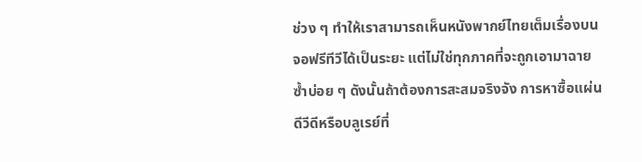ช่วง ๆ ทำให้เราสามารถเห็นหนังพากย์ไทยเต็มเรื่องบนจอฟรีทีวีได้เป็นระยะ แต่ไม่ใช่ทุกภาคที่จะถูกเอามาฉายซ้ำบ่อย ๆ ดังนั้นถ้าต้องการสะสมจริงจัง การหาซื้อแผ่นดีวีดีหรือบลูเรย์ที่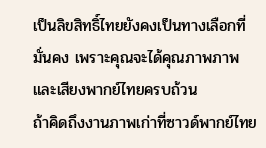เป็นลิขสิทธิ์ไทยยังคงเป็นทางเลือกที่มั่นคง เพราะคุณจะได้คุณภาพภาพและเสียงพากย์ไทยครบถ้วน
ถ้าคิดถึงงานภาพเก่าที่ซาวด์พากย์ไทย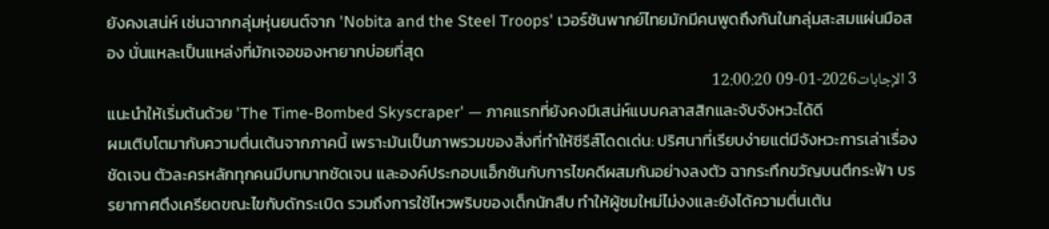ยังคงเสน่ห์ เช่นฉากกลุ่มหุ่นยนต์จาก 'Nobita and the Steel Troops' เวอร์ชันพากย์ไทยมักมีคนพูดถึงกันในกลุ่มสะสมแผ่นมือสอง นั่นแหละเป็นแหล่งที่มักเจอของหายากบ่อยที่สุด
3 الإجابات2026-01-09 12:00:20
แนะนำให้เริ่มต้นด้วย 'The Time-Bombed Skyscraper' — ภาคแรกที่ยังคงมีเสน่ห์แบบคลาสสิกและจับจังหวะได้ดี
ผมเติบโตมากับความตื่นเต้นจากภาคนี้ เพราะมันเป็นภาพรวมของสิ่งที่ทำให้ซีรีส์โดดเด่น: ปริศนาที่เรียบง่ายแต่มีจังหวะการเล่าเรื่องชัดเจน ตัวละครหลักทุกคนมีบทบาทชัดเจน และองค์ประกอบแอ็กชันกับการไขคดีผสมกันอย่างลงตัว ฉากระทึกขวัญบนตึกระฟ้า บรรยากาศตึงเครียดขณะไขกับดักระเบิด รวมถึงการใช้ไหวพริบของเด็กนักสืบ ทำให้ผู้ชมใหม่ไม่งงและยังได้ความตื่นเต้น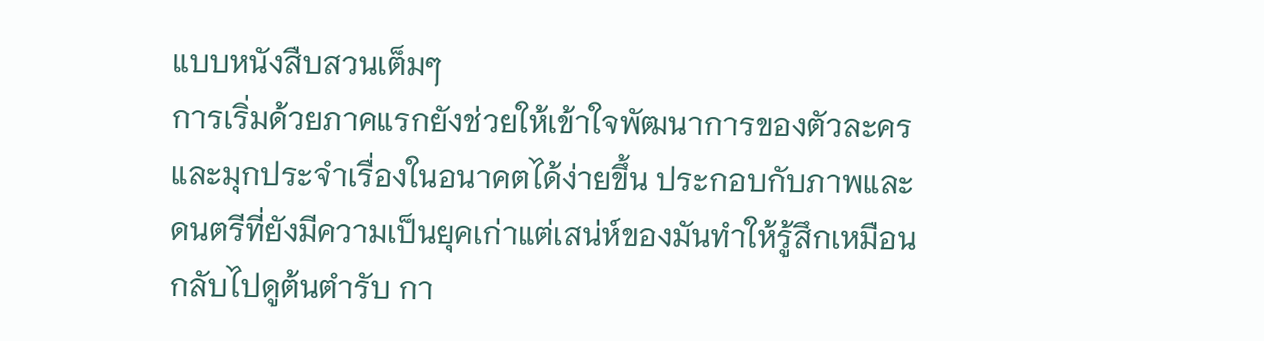แบบหนังสืบสวนเต็มๆ
การเริ่มด้วยภาคแรกยังช่วยให้เข้าใจพัฒนาการของตัวละครและมุกประจำเรื่องในอนาคตได้ง่ายขึ้น ประกอบกับภาพและดนตรีที่ยังมีความเป็นยุคเก่าแต่เสน่ห์ของมันทำให้รู้สึกเหมือนกลับไปดูต้นตำรับ กา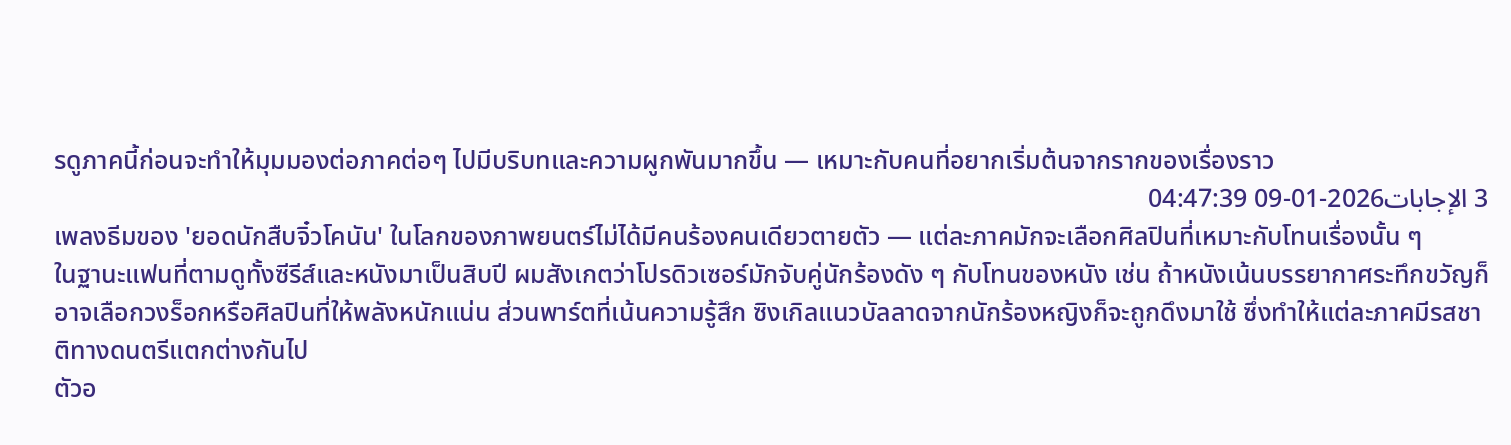รดูภาคนี้ก่อนจะทำให้มุมมองต่อภาคต่อๆ ไปมีบริบทและความผูกพันมากขึ้น — เหมาะกับคนที่อยากเริ่มต้นจากรากของเรื่องราว
3 الإجابات2026-01-09 04:47:39
เพลงธีมของ 'ยอดนักสืบจิ๋วโคนัน' ในโลกของภาพยนตร์ไม่ได้มีคนร้องคนเดียวตายตัว — แต่ละภาคมักจะเลือกศิลปินที่เหมาะกับโทนเรื่องนั้น ๆ
ในฐานะแฟนที่ตามดูทั้งซีรีส์และหนังมาเป็นสิบปี ผมสังเกตว่าโปรดิวเซอร์มักจับคู่นักร้องดัง ๆ กับโทนของหนัง เช่น ถ้าหนังเน้นบรรยากาศระทึกขวัญก็อาจเลือกวงร็อกหรือศิลปินที่ให้พลังหนักแน่น ส่วนพาร์ตที่เน้นความรู้สึก ซิงเกิลแนวบัลลาดจากนักร้องหญิงก็จะถูกดึงมาใช้ ซึ่งทำให้แต่ละภาคมีรสชาติทางดนตรีแตกต่างกันไป
ตัวอ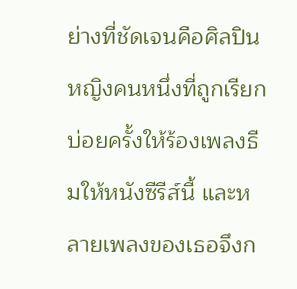ย่างที่ชัดเจนคือศิลปินหญิงคนหนึ่งที่ถูกเรียกบ่อยครั้งให้ร้องเพลงธีมให้หนังซีรีส์นี้ และหลายเพลงของเธอจึงก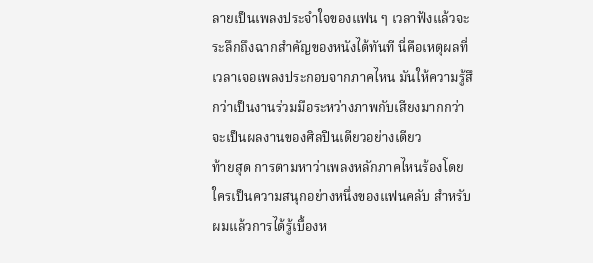ลายเป็นเพลงประจำใจของแฟน ๆ เวลาฟังแล้วจะระลึกถึงฉากสำคัญของหนังได้ทันที นี่คือเหตุผลที่เวลาเจอเพลงประกอบจากภาคไหน มันให้ความรู้สึกว่าเป็นงานร่วมมือระหว่างภาพกับเสียงมากกว่าจะเป็นผลงานของศิลปินเดียวอย่างเดียว
ท้ายสุด การตามหาว่าเพลงหลักภาคไหนร้องโดยใครเป็นความสนุกอย่างหนึ่งของแฟนคลับ สำหรับผมแล้วการได้รู้เบื้องห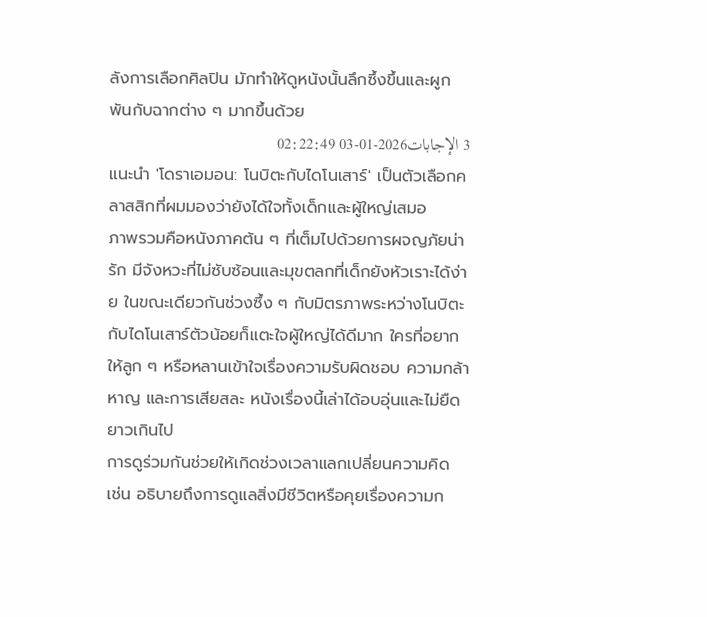ลังการเลือกศิลปิน มักทำให้ดูหนังนั้นลึกซึ้งขึ้นและผูกพันกับฉากต่าง ๆ มากขึ้นด้วย
3 الإجابات2026-01-03 02:22:49
แนะนำ 'โดราเอมอน: โนบิตะกับไดโนเสาร์' เป็นตัวเลือกคลาสสิกที่ผมมองว่ายังได้ใจทั้งเด็กและผู้ใหญ่เสมอ
ภาพรวมคือหนังภาคต้น ๆ ที่เต็มไปด้วยการผจญภัยน่ารัก มีจังหวะที่ไม่ซับซ้อนและมุขตลกที่เด็กยังหัวเราะได้ง่าย ในขณะเดียวกันช่วงซึ้ง ๆ กับมิตรภาพระหว่างโนบิตะกับไดโนเสาร์ตัวน้อยก็แตะใจผู้ใหญ่ได้ดีมาก ใครที่อยากให้ลูก ๆ หรือหลานเข้าใจเรื่องความรับผิดชอบ ความกล้าหาญ และการเสียสละ หนังเรื่องนี้เล่าได้อบอุ่นและไม่ยืดยาวเกินไป
การดูร่วมกันช่วยให้เกิดช่วงเวลาแลกเปลี่ยนความคิด เช่น อธิบายถึงการดูแลสิ่งมีชีวิตหรือคุยเรื่องความก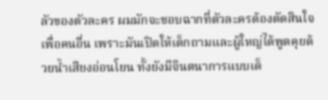ลัวของตัวละคร ผมมักจะชอบฉากที่ตัวละครต้องตัดสินใจเพื่อคนอื่น เพราะมันเปิดให้เด็กถามและผู้ใหญ่ได้พูดคุยด้วยน้ำเสียงอ่อนโยน ทั้งยังมีจินตนาการแบบเด็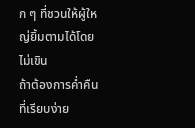ก ๆ ที่ชวนให้ผู้ใหญ่ยิ้มตามได้โดยไม่เขิน
ถ้าต้องการค่ำคืนที่เรียบง่าย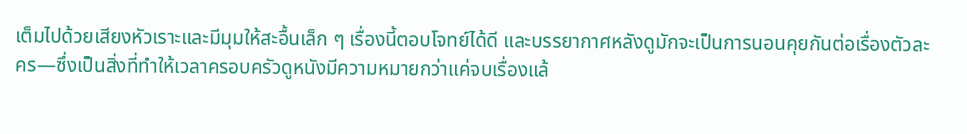เต็มไปด้วยเสียงหัวเราะและมีมุมให้สะอื้นเล็ก ๆ เรื่องนี้ตอบโจทย์ได้ดี และบรรยากาศหลังดูมักจะเป็นการนอนคุยกันต่อเรื่องตัวละคร—ซึ่งเป็นสิ่งที่ทำให้เวลาครอบครัวดูหนังมีความหมายกว่าแค่จบเรื่องแล้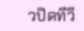วปิดทีวี